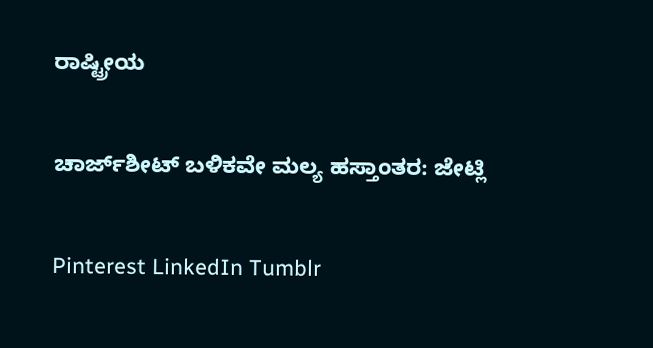ರಾಷ್ಟ್ರೀಯ

ಚಾರ್ಜ್‌ಶೀಟ್‌ ಬಳಿಕವೇ ಮಲ್ಯ ಹಸ್ತಾಂತರ: ಜೇಟ್ಲಿ

Pinterest LinkedIn Tumblr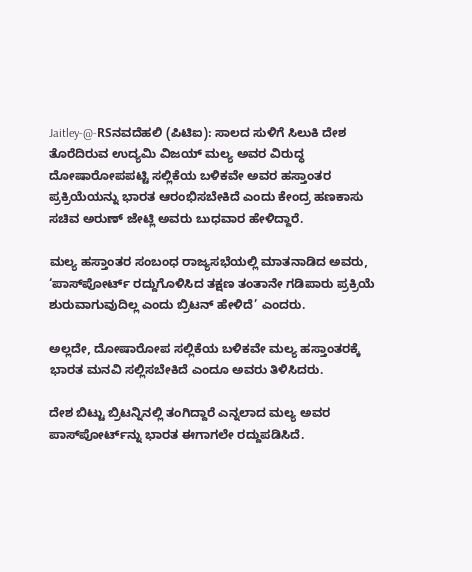Jaitley-@-RSನವದೆಹಲಿ (ಪಿಟಿಐ): ಸಾಲದ ಸುಳಿಗೆ ಸಿಲುಕಿ ದೇಶ ತೊರೆದಿರುವ ಉದ್ಯಮಿ ವಿಜಯ್ ಮಲ್ಯ ಅವರ ವಿರುದ್ಧ ದೋಷಾರೋಪಪಟ್ಟಿ ಸಲ್ಲಿಕೆಯ ಬಳಿಕವೇ ಅವರ ಹಸ್ತಾಂತರ ಪ್ರಕ್ರಿಯೆಯನ್ನು ಭಾರತ ಆರಂಭಿಸಬೇಕಿದೆ ಎಂದು ಕೇಂದ್ರ ಹಣಕಾಸು ಸಚಿವ ಅರುಣ್ ಜೇಟ್ಲಿ ಅವರು ಬುಧವಾರ ಹೇಳಿದ್ದಾರೆ.

ಮಲ್ಯ ಹಸ್ತಾಂತರ ಸಂಬಂಧ ರಾಜ್ಯಸಭೆಯಲ್ಲಿ ಮಾತನಾಡಿದ ಅವರು, ‘ಪಾಸ್‌ಪೋರ್ಟ್‌ ರದ್ದುಗೊಳಿಸಿದ ತಕ್ಷಣ ತಂತಾನೇ ಗಡಿಪಾರು ಪ್ರಕ್ರಿಯೆ ಶುರುವಾಗುವುದಿಲ್ಲ ಎಂದು ಬ್ರಿಟನ್ ಹೇಳಿದೆ’ ಎಂದರು.

ಅಲ್ಲದೇ, ದೋಷಾರೋಪ ಸಲ್ಲಿಕೆಯ ಬಳಿಕವೇ ಮಲ್ಯ ಹಸ್ತಾಂತರಕ್ಕೆ ಭಾರತ ಮನವಿ ಸಲ್ಲಿಸಬೇಕಿದೆ ಎಂದೂ ಅವರು ತಿಳಿಸಿದರು.

ದೇಶ ಬಿಟ್ಟು ಬ್ರಿಟನ್ನಿನಲ್ಲಿ ತಂಗಿದ್ದಾರೆ ಎನ್ನಲಾದ ಮಲ್ಯ ಅವರ ಪಾಸ್‌ಪೋರ್ಟ್‌ನ್ನು ಭಾರತ ಈಗಾಗಲೇ ರದ್ದುಪಡಿಸಿದೆ.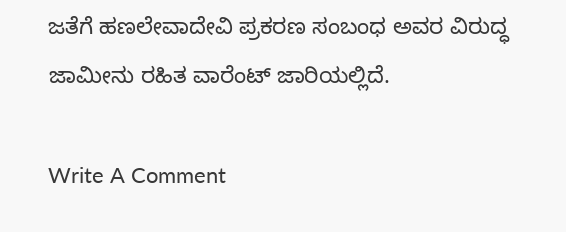ಜತೆಗೆ ಹಣಲೇವಾದೇವಿ ಪ್ರಕರಣ ಸಂಬಂಧ ಅವರ ವಿರುದ್ಧ ಜಾಮೀನು ರಹಿತ ವಾರೆಂಟ್ ಜಾರಿಯಲ್ಲಿದೆ.

Write A Comment